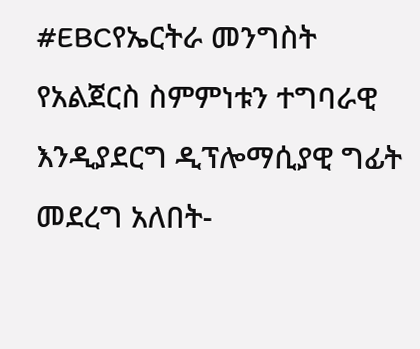#EBCየኤርትራ መንግስት የአልጀርስ ስምምነቱን ተግባራዊ እንዲያደርግ ዲፕሎማሲያዊ ግፊት መደረግ አለበት-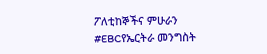ፖለቲከኞችና ምሁራን
#EBCየኤርትራ መንግስት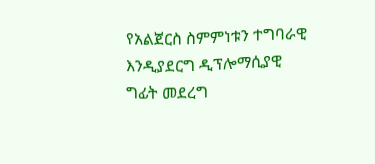የአልጀርስ ስምምነቱን ተግባራዊ እንዲያደርግ ዲፕሎማሲያዊ ግፊት መደረግ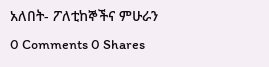አለበት- ፖለቲከኞችና ምሁራን
0 Comments 0 Shares